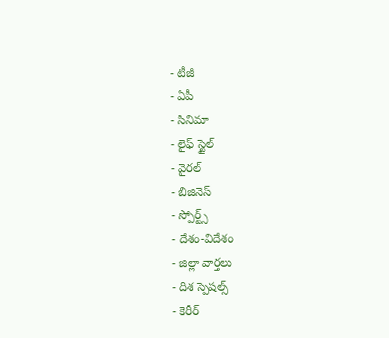- టీజీ
- ఏపీ
- సినిమా
- లైఫ్ స్టైల్
- వైరల్
- బిజినెస్
- స్పోర్ట్స్
- దేశం-విదేశం
- జిల్లా వార్తలు
- దిశ స్పెషల్స్
- కెరీర్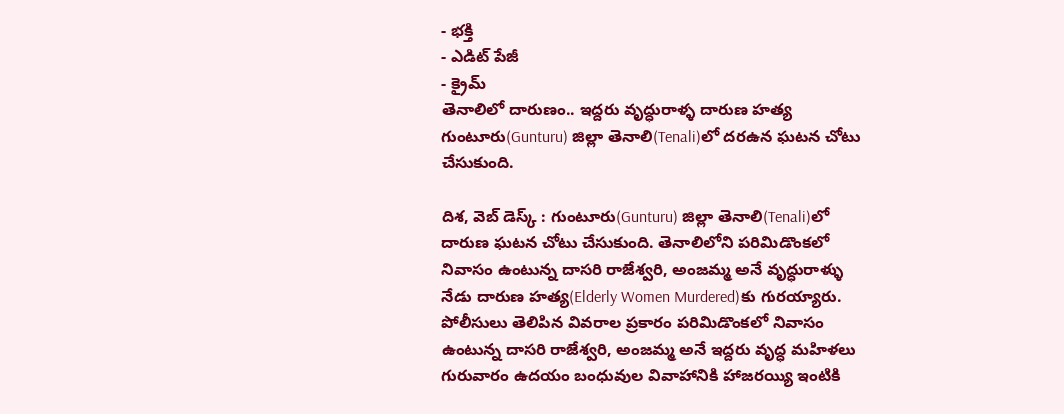- భక్తి
- ఎడిట్ పేజీ
- క్రైమ్
తెనాలిలో దారుణం.. ఇద్దరు వృద్ధురాళ్ళ దారుణ హత్య
గుంటూరు(Gunturu) జిల్లా తెనాలి(Tenali)లో దరఉన ఘటన చోటు చేసుకుంది.

దిశ, వెబ్ డెస్క్ : గుంటూరు(Gunturu) జిల్లా తెనాలి(Tenali)లో దారుణ ఘటన చోటు చేసుకుంది. తెనాలిలోని పరిమిడొంకలో నివాసం ఉంటున్న దాసరి రాజేశ్వరి, అంజమ్మ అనే వృద్ధురాళ్ళు నేడు దారుణ హత్య(Elderly Women Murdered)కు గురయ్యారు. పోలీసులు తెలిపిన వివరాల ప్రకారం పరిమిడొంకలో నివాసం ఉంటున్న దాసరి రాజేశ్వరి, అంజమ్మ అనే ఇద్దరు వృద్ధ మహిళలు గురువారం ఉదయం బంధువుల వివాహానికి హాజరయ్యి ఇంటికి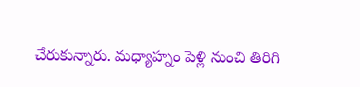చేరుకున్నారు. మధ్యాహ్నం పెళ్లి నుంచి తిరిగి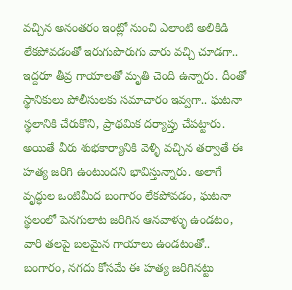వచ్చిన అనంతరం ఇంట్లో నుంచి ఎలాంటి అలికిడి లేకపోవడంతో ఇరుగుపొరుగు వారు వచ్చి చూడగా.. ఇద్దరూ తీవ్ర గాయాలతో మృతి చెంది ఉన్నారు. దీంతో స్థానికులు పోలీసులకు సమాచారం ఇవ్వగా.. ఘటనా స్థలానికి చేరుకొని, ప్రాథమిక దర్యాప్తు చేపట్టారు.
అయితే వీరు శుభకార్యానికి వెళ్ళి వచ్చిన తర్వాతే ఈ హత్య జరిగి ఉంటుందని భావిస్తున్నారు. అలాగే వృద్ధుల ఒంటిమీద బంగారం లేకపోవడం, ఘటనా స్థలంలో పెనగులాట జరిగిన ఆనవాళ్ళు ఉండటం, వారి తలపై బలమైన గాయాలు ఉండటంతో.. బంగారం, నగదు కోసమే ఈ హత్య జరిగినట్టు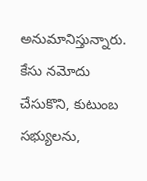అనుమానిస్తున్నారు. కేసు నమోదు చేసుకొని, కుటుంబ సభ్యులను,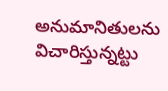అనుమానితులను విచారిస్తున్నట్టు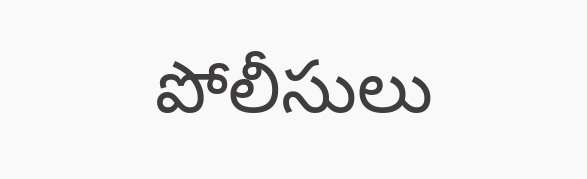పోలీసులు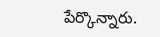పేర్కొన్నారు.